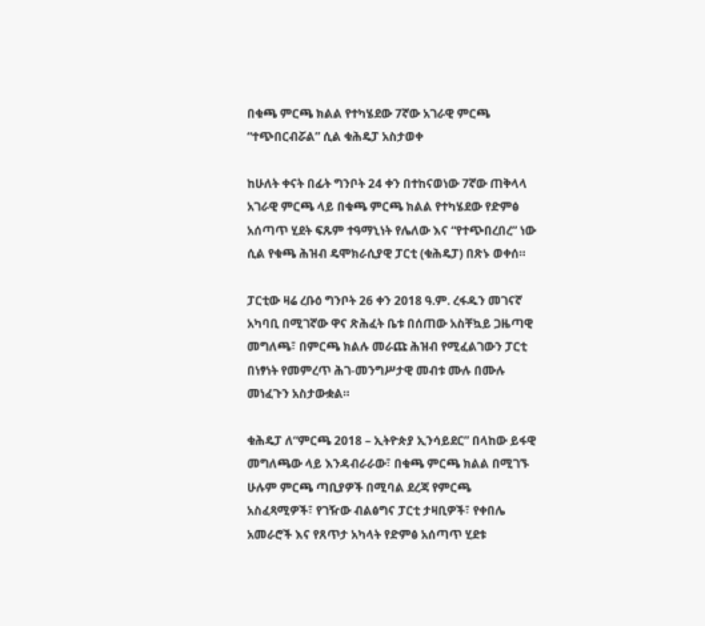በቁጫ ምርጫ ክልል የተካሄደው 7ኛው አገራዊ ምርጫ “ተጭበርብሯል” ሲል ቁሕዴፓ አስታወቀ

ከሁለት ቀናት በፊት ግንቦት 24 ቀን በተከናወነው 7ኛው ጠቅላላ አገራዊ ምርጫ ላይ በቁጫ ምርጫ ክልል የተካሄደው የድምፅ አሰጣጥ ሂደት ፍጹም ተዓማኒነት የሌለው እና “የተጭበረበረ” ነው ሲል የቁጫ ሕዝብ ዴሞክራሲያዊ ፓርቲ (ቁሕዴፓ) በጽኑ ወቀሰ።

ፓርቲው ዛሬ ረቡዕ ግንቦት 26 ቀን 2018 ዓ.ም. ረፋዱን መገናኛ አካባቢ በሚገኛው ዋና ጽሕፈት ቤቱ በሰጠው አስቸኳይ ጋዜጣዊ መግለጫ፣ በምርጫ ክልሉ መራጩ ሕዝብ የሚፈልገውን ፓርቲ በነፃነት የመምረጥ ሕገ-መንግሥታዊ መብቱ ሙሉ በሙሉ መነፈጉን አስታውቋል።

ቁሕዴፓ ለ“ምርጫ 2018 – ኢትዮጵያ ኢንሳይደር” በላከው ይፋዊ መግለጫው ላይ እንዳብራራው፣ በቁጫ ምርጫ ክልል በሚገኙ ሁሉም ምርጫ ጣቢያዎች በሚባል ደረጃ የምርጫ አስፈጻሚዎች፣ የገዥው ብልፅግና ፓርቲ ታዛቢዎች፣ የቀበሌ አመራሮች እና የጸጥታ አካላት የድምፅ አሰጣጥ ሂደቱ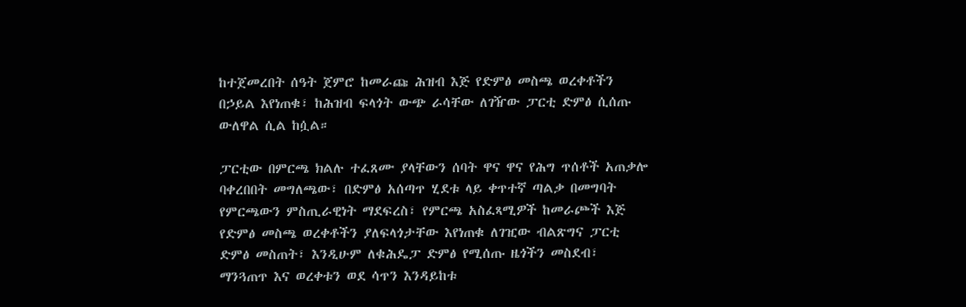ከተጀመረበት ሰዓት ጀምሮ ከመራጩ ሕዝብ እጅ የድምፅ መስጫ ወረቀቶችን በኃይል እየነጠቁ፣ ከሕዝብ ፍላጎት ውጭ ራሳቸው ለገዥው ፓርቲ ድምፅ ሲሰጡ ውለዋል ሲል ከሷል።

ፓርቲው በምርጫ ክልሉ ተፈጸሙ ያላቸውን ሰባት ዋና ዋና የሕግ ጥሰቶች አጠቃሎ ባቀረበበት መግለጫው፣ በድምፅ አሰጣጥ ሂደቱ ላይ ቀጥተኛ ጣልቃ በመግባት የምርጫውን ምስጢራዊነት ማደፍረስ፣ የምርጫ አስፈጻሚዎች ከመራጮች እጅ የድምፅ መስጫ ወረቀቶችን ያለፍላጎታቸው እየነጠቁ ለገዢው ብልጽግና ፓርቲ ድምፅ መስጠት፣ እንዲሁም ለቁሕዴፓ ድምፅ የሚሰጡ ዜጎችን መስደብ፣ ማንጓጠጥ እና ወረቀቱን ወደ ሳጥን እንዳይከቱ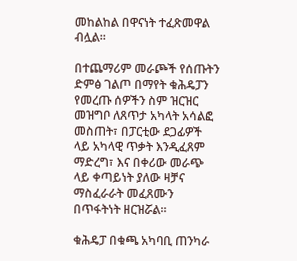መከልከል በዋናነት ተፈጽመዋል ብሏል።

በተጨማሪም መራጮች የሰጡትን ድምፅ ገልጦ በማየት ቁሕዴፓን የመረጡ ሰዎችን ስም ዝርዝር መዝግቦ ለጸጥታ አካላት አሳልፎ መስጠት፣ በፓርቲው ደጋፊዎች ላይ አካላዊ ጥቃት እንዲፈጸም ማድረግ፣ እና በቀሪው መራጭ ላይ ቀጣይነት ያለው ዛቻና ማስፈራራት መፈጸሙን በጥፋትነት ዘርዝሯል።

ቁሕዴፓ በቁጫ አካባቢ ጠንካራ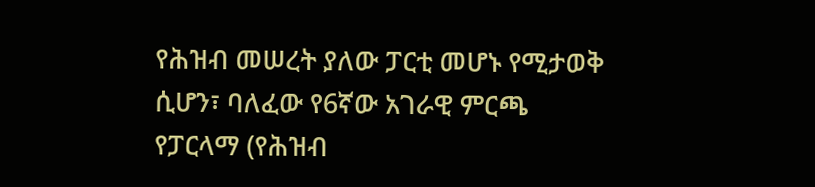የሕዝብ መሠረት ያለው ፓርቲ መሆኑ የሚታወቅ ሲሆን፣ ባለፈው የ6ኛው አገራዊ ምርጫ የፓርላማ (የሕዝብ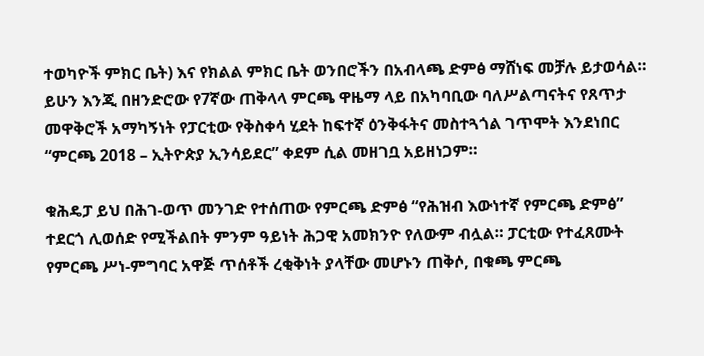ተወካዮች ምክር ቤት) እና የክልል ምክር ቤት ወንበሮችን በአብላጫ ድምፅ ማሸነፍ መቻሉ ይታወሳል። ይሁን እንጂ በዘንድሮው የ7ኛው ጠቅላላ ምርጫ ዋዜማ ላይ በአካባቢው ባለሥልጣናትና የጸጥታ መዋቅሮች አማካኝነት የፓርቲው የቅስቀሳ ሂደት ከፍተኛ ዕንቅፋትና መስተጓጎል ገጥሞት እንደነበር “ምርጫ 2018 – ኢትዮጵያ ኢንሳይደር” ቀደም ሲል መዘገቧ አይዘነጋም።

ቁሕዴፓ ይህ በሕገ-ወጥ መንገድ የተሰጠው የምርጫ ድምፅ “የሕዝብ እውነተኛ የምርጫ ድምፅ” ተደርጎ ሊወሰድ የሚችልበት ምንም ዓይነት ሕጋዊ አመክንዮ የለውም ብሏል። ፓርቲው የተፈጸሙት የምርጫ ሥነ-ምግባር አዋጅ ጥሰቶች ረቂቅነት ያላቸው መሆኑን ጠቅሶ, በቁጫ ምርጫ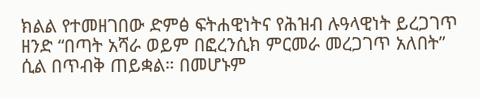ክልል የተመዘገበው ድምፅ ፍትሐዊነትና የሕዝብ ሉዓላዊነት ይረጋገጥ ዘንድ “በጣት አሻራ ወይም በፎረንሲክ ምርመራ መረጋገጥ አለበት” ሲል በጥብቅ ጠይቋል። በመሆኑም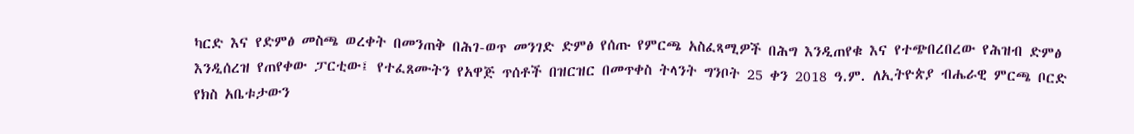ካርድ እና የድምፅ መስጫ ወረቀት በመንጠቅ በሕገ-ወጥ መንገድ ድምፅ የሰጡ የምርጫ አስፈጻሚዎች በሕግ እንዲጠየቁ እና የተጭበረበረው የሕዝብ ድምፅ እንዲሰረዝ የጠየቀው ፓርቲው፤ የተፈጸሙትን የአዋጅ ጥሰቶች በዝርዝር በመጥቀስ ትላንት ግንቦት 25 ቀን 2018 ዓ.ም. ለኢትዮጵያ ብሔራዊ ምርጫ ቦርድ የክስ አቤቱታውን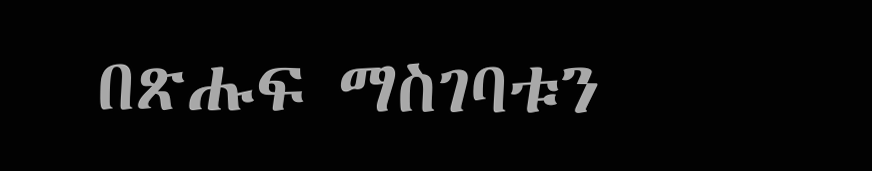በጽሑፍ ማስገባቱን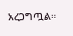አረጋግጧል።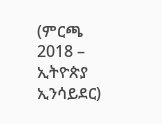(ምርጫ 2018 – ኢትዮጵያ ኢንሳይደር)